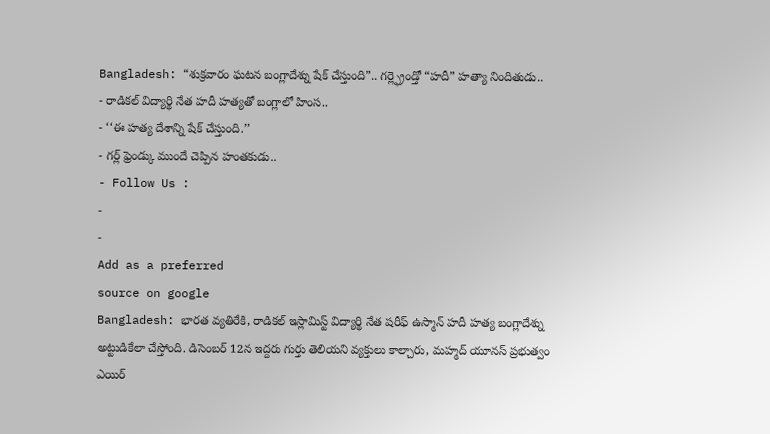Bangladesh: “శుక్రవారం ఘటన బంగ్లాదేశ్ను షేక్ చేస్తుంది”.. గర్ల్ఫ్రెండ్తో “హదీ” హత్యా నిందితుడు..
- రాడికల్ విద్యార్థి నేత హదీ హత్యతో బంగ్లాలో హింస..
- ‘‘ఈ హత్య దేశాన్ని షేక్ చేస్తుంది.’’
- గర్ల్ ఫ్రెండ్కు ముందే చెప్పిన హంతకుడు..
- Follow Us :
-
-
Add as a preferred
source on google
Bangladesh: భారత వ్యతిరేకి, రాడికల్ ఇస్లామిస్ట్ విద్యార్థి నేత షరీఫ్ ఉస్మాన్ హదీ హత్య బంగ్లాదేశ్ను అట్టుడికేలా చేస్తోంది. డిసెంబర్ 12న ఇద్దరు గుర్తు తెలియని వ్యక్తులు కాల్చారు, మహ్మద్ యూనస్ ప్రభుత్వం ఎయిర్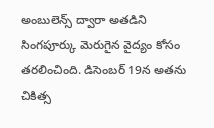అంబులెన్స్ ద్వారా అతడిని సింగపూర్కు మెరుగైన వైద్యం కోసం తరలించింది. డిసెంబర్ 19న అతను చికిత్స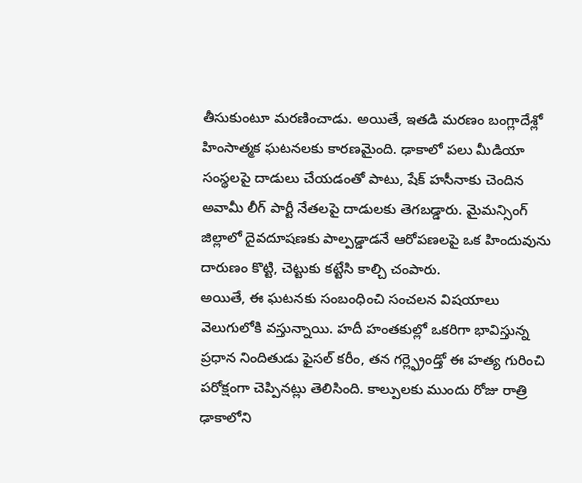తీసుకుంటూ మరణించాడు. అయితే, ఇతడి మరణం బంగ్లాదేశ్లో హింసాత్మక ఘటనలకు కారణమైంది. ఢాకాలో పలు మీడియా సంస్థలపై దాడులు చేయడంతో పాటు, షేక్ హసీనాకు చెందిన అవామీ లీగ్ పార్టీ నేతలపై దాడులకు తెగబడ్డారు. మైమన్సింగ్ జిల్లాలో దైవదూషణకు పాల్పడ్డాడనే ఆరోపణలపై ఒక హిందువును దారుణం కొట్టి, చెట్టుకు కట్టేసి కాల్చి చంపారు.
అయితే, ఈ ఘటనకు సంబంధించి సంచలన విషయాలు వెలుగులోకి వస్తున్నాయి. హదీ హంతకుల్లో ఒకరిగా భావిస్తున్న ప్రధాన నిందితుడు ఫైసల్ కరీం, తన గర్ల్ఫ్రెండ్తో ఈ హత్య గురించి పరోక్షంగా చెప్పినట్లు తెలిసింది. కాల్పులకు ముందు రోజు రాత్రి ఢాకాలోని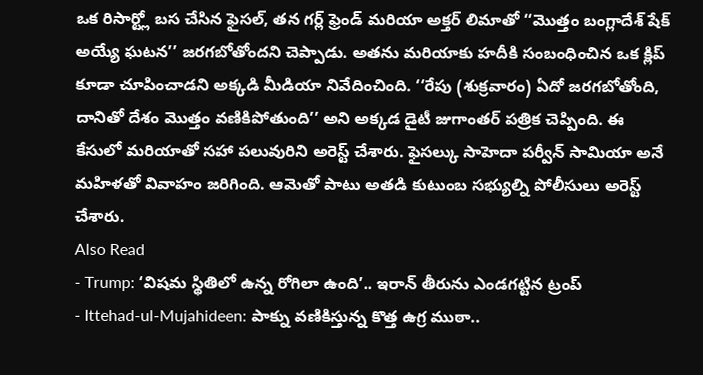ఒక రిసార్ట్లో బస చేసిన ఫైసల్, తన గర్ల్ ఫ్రెండ్ మరియా అక్తర్ లిమాతో ‘‘మొత్తం బంగ్లాదేశ్ షేక్ అయ్యే ఘటన’’ జరగబోతోందని చెప్పాడు. అతను మరియాకు హదీకి సంబంధించిన ఒక క్లిప్ కూడా చూపించాడని అక్కడి మీడియా నివేదించింది. ‘‘రేపు (శుక్రవారం) ఏదో జరగబోతోంది, దానితో దేశం మొత్తం వణికిపోతుంది’’ అని అక్కడ డైటీ జుగాంతర్ పత్రిక చెప్పింది. ఈ కేసులో మరియాతో సహా పలువురిని అరెస్ట్ చేశారు. ఫైసల్కు సాహెదా పర్వీన్ సామియా అనే మహిళతో వివాహం జరిగింది. ఆమెతో పాటు అతడి కుటుంబ సభ్యుల్ని పోలీసులు అరెస్ట్ చేశారు.
Also Read
- Trump: ‘విషమ స్థితిలో ఉన్న రోగిలా ఉంది’.. ఇరాన్ తీరును ఎండగట్టిన ట్రంప్
- Ittehad-ul-Mujahideen: పాక్ను వణికిస్తున్న కొత్త ఉగ్ర ముఠా..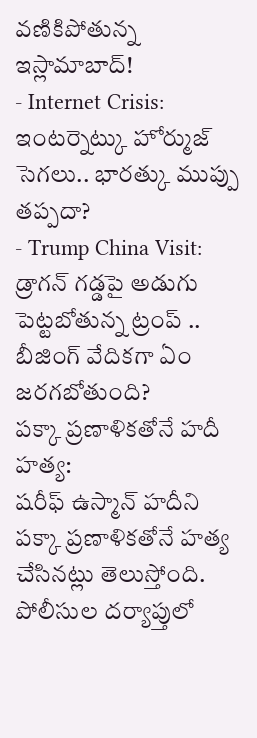వణికిపోతున్న ఇస్లామాబాద్!
- Internet Crisis: ఇంటర్నెట్కు హోర్ముజ్ సెగలు.. భారత్కు ముప్పు తప్పదా?
- Trump China Visit: డ్రాగన్ గడ్డపై అడుగు పెట్టబోతున్న ట్రంప్ .. బీజింగ్ వేదికగా ఏం జరగబోతుంది?
పక్కా ప్రణాళికతోనే హదీ హత్య:
షరీఫ్ ఉస్మాన్ హదీని పక్కా ప్రణాళికతోనే హత్య చేసినట్లు తెలుస్తోంది. పోలీసుల దర్యాప్తులో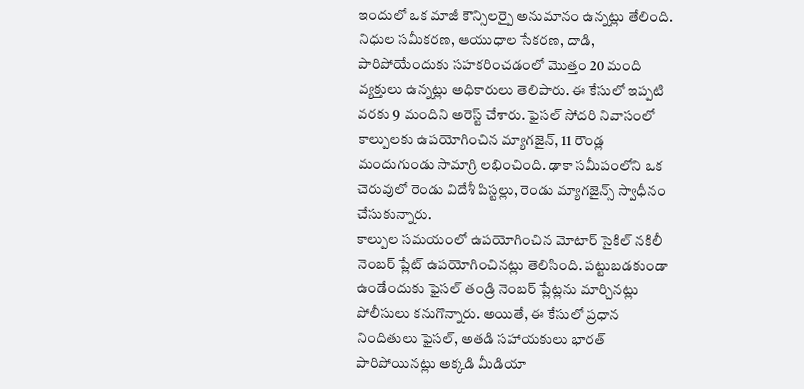ఇందులో ఒక మాజీ కౌన్సిలర్పై అనుమానం ఉన్నట్లు తేలింది. నిధుల సమీకరణ, ఆయుధాల సేకరణ, దాడి, పారిపోయేందుకు సహకరించడంలో మొత్తం 20 మంది వ్యక్తులు ఉన్నట్లు అధికారులు తెలిపారు. ఈ కేసులో ఇప్పటి వరకు 9 మందిని అరెస్ట్ చేశారు. ఫైసల్ సోదరి నివాసంలో కాల్పులకు ఉపయోగించిన మ్యాగజైన్, 11 రౌండ్ల మందుగుండు సామాగ్రి లభించింది. ఢాకా సమీపంలోని ఒక చెరువులో రెండు విదేశీ పిస్టల్లు, రెండు మ్యాగజైన్స్ స్వాధీనం చేసుకున్నారు.
కాల్పుల సమయంలో ఉపయోగించిన మోటార్ సైకిల్ నకిలీ నెంబర్ ప్లేట్ ఉపయోగించినట్లు తెలిసింది. పట్టుబడకుండా ఉండేందుకు ఫైసల్ తండ్రి నెంబర్ ప్లేట్లను మార్చినట్లు పోలీసులు కనుగొన్నారు. అయితే, ఈ కేసులో ప్రధాన నిందితులు ఫైసల్, అతడి సహాయకులు భారత్ పారిపోయినట్లు అక్కడి మీడియా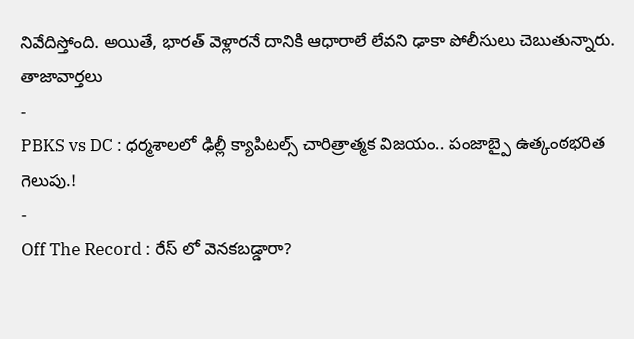నివేదిస్తోంది. అయితే, భారత్ వెళ్లారనే దానికి ఆధారాలే లేవని ఢాకా పోలీసులు చెబుతున్నారు.
తాజావార్తలు
-
PBKS vs DC : ధర్మశాలలో ఢిల్లీ క్యాపిటల్స్ చారిత్రాత్మక విజయం.. పంజాబ్పై ఉత్కంఠభరిత గెలుపు.!
-
Off The Record : రేస్ లో వెనకబడ్డారా?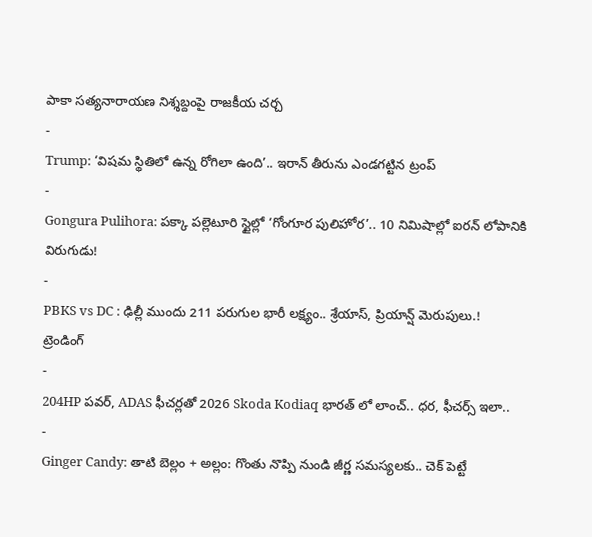పాకా సత్యనారాయణ నిశ్శబ్దంపై రాజకీయ చర్చ
-
Trump: ‘విషమ స్థితిలో ఉన్న రోగిలా ఉంది’.. ఇరాన్ తీరును ఎండగట్టిన ట్రంప్
-
Gongura Pulihora: పక్కా పల్లెటూరి స్టైల్లో ‘గోంగూర పులిహోర’.. 10 నిమిషాల్లో ఐరన్ లోపానికి విరుగుడు!
-
PBKS vs DC : ఢిల్లీ ముందు 211 పరుగుల భారీ లక్ష్యం.. శ్రేయాస్, ప్రియాన్ష్ మెరుపులు.!
ట్రెండింగ్
-
204HP పవర్, ADAS ఫీచర్లతో 2026 Skoda Kodiaq భారత్ లో లాంచ్.. ధర, ఫీచర్స్ ఇలా..
-
Ginger Candy: తాటి బెల్లం + అల్లం: గొంతు నొప్పి నుండి జీర్ణ సమస్యలకు.. చెక్ పెట్టే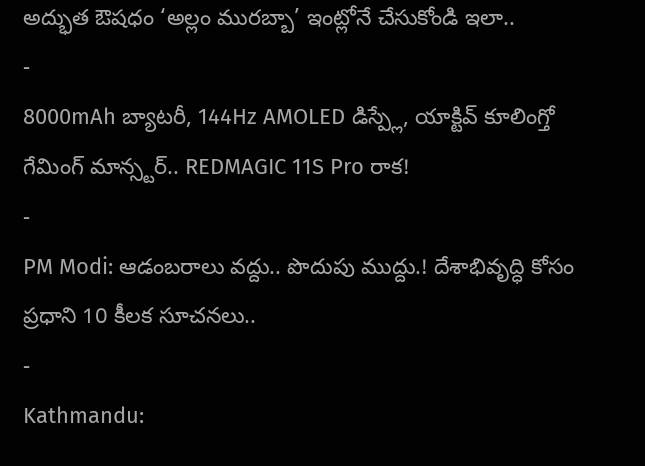అద్భుత ఔషధం ‘అల్లం మురబ్బా’ ఇంట్లోనే చేసుకోండి ఇలా..
-
8000mAh బ్యాటరీ, 144Hz AMOLED డిస్ప్లే, యాక్టివ్ కూలింగ్తో గేమింగ్ మాన్స్టర్.. REDMAGIC 11S Pro రాక!
-
PM Modi: ఆడంబరాలు వద్దు.. పొదుపు ముద్దు.! దేశాభివృద్ధి కోసం ప్రధాని 10 కీలక సూచనలు..
-
Kathmandu: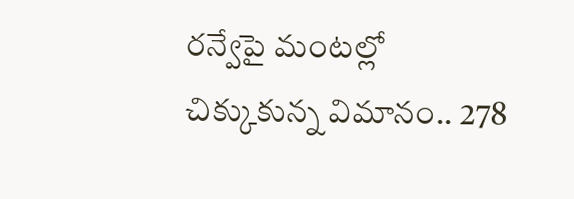రన్వేపై మంటల్లో చిక్కుకున్న విమానం.. 278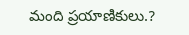మంది ప్రయాణికులు.?